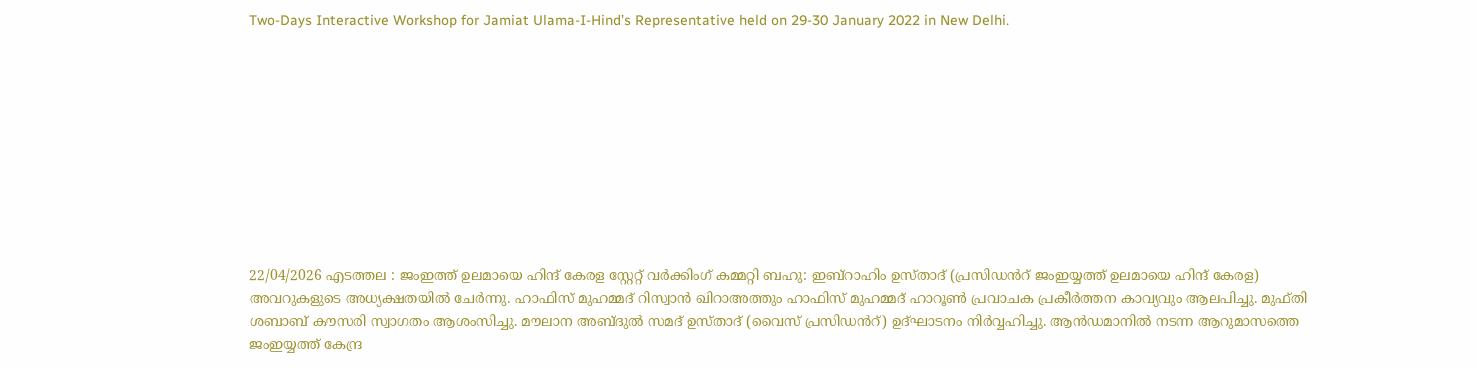Two-Days Interactive Workshop for Jamiat Ulama-I-Hind’s Representative held on 29-30 January 2022 in New Delhi.










22/04/2026 എടത്തല : ജംഇത്ത് ഉലമായെ ഹിന്ദ് കേരള സ്റ്റേറ്റ് വർക്കിംഗ് കമ്മറ്റി ബഹു: ഇബ്റാഹിം ഉസ്താദ് (പ്രസിഡൻറ് ജംഇയ്യത്ത് ഉലമായെ ഹിന്ദ് കേരള) അവറുകളുടെ അധ്യക്ഷതയിൽ ചേർന്നു. ഹാഫിസ് മുഹമ്മദ് റിസ്വാൻ ഖിറാഅത്തും ഹാഫിസ് മുഹമ്മദ് ഹാറൂൺ പ്രവാചക പ്രകീർത്തന കാവ്യവും ആലപിച്ചു. മുഫ്തി ശബാബ് കൗസരി സ്വാഗതം ആശംസിച്ചു. മൗലാന അബ്ദുൽ സമദ് ഉസ്താദ് (വൈസ് പ്രസിഡൻറ്) ഉദ്ഘാടനം നിർവ്വഹിച്ചു. ആൻഡമാനിൽ നടന്ന ആറുമാസത്തെ ജംഇയ്യത്ത് കേന്ദ്ര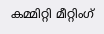കമ്മിറ്റി മീറ്റിംഗ്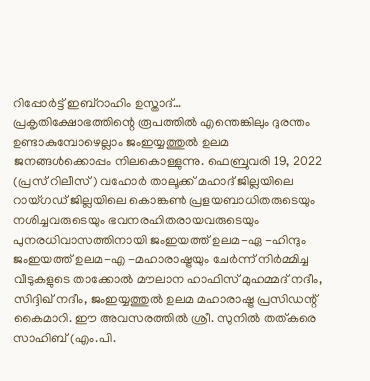റിപ്പോർട്ട് ഇബ്റാഹിം ഉസ്താദ്…
പ്രകൃതിക്ഷോഭത്തിന്റെ രൂപത്തിൽ എന്തെങ്കിലും ദുരന്തം ഉണ്ടാകുമ്പോഴെല്ലാം ജംഇയ്യത്തുൽ ഉലമ ജനങ്ങൾക്കൊപ്പം നിലകൊള്ളുന്നു. ഫെബ്രുവരി 19, 2022 (പ്രസ് റിലീസ്) വഹോർ താലൂക്ക് മഹാദ് ജില്ലയിലെ റായ്ഗഡ് ജില്ലയിലെ കൊങ്കൺ പ്രളയബാധിതരുടെയും നശിച്ചവരുടെയും ഭവനരഹിതരായവരുടെയും പുനരധിവാസത്തിനായി ജംഇയത്ത് ഉലമ-ഏ -ഹിന്ദും ജംഇയത്ത് ഉലമ-എ -മഹാരാഷ്ട്രയും ചേർന്ന് നിർമ്മിച്ച വീടുകളുടെ താക്കോൽ മൗലാന ഹാഫിസ് മുഹമ്മദ് നദീം, സിദ്ദിഖ് നദീം, ജംഇയ്യത്തുൽ ഉലമ മഹാരാഷ്ട്ര പ്രസിഡന്റ് കൈമാറി. ഈ അവസരത്തിൽ ശ്രീ. സുനിൽ തത്കരെ സാഹിബ് (എം.പി.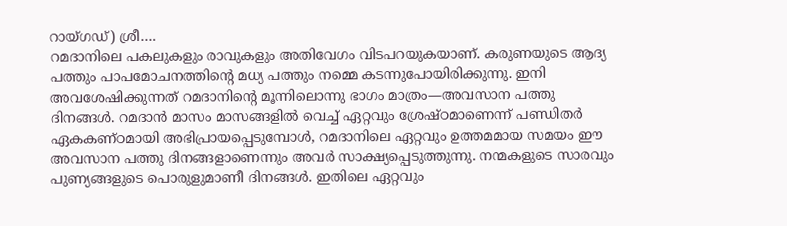റായ്ഗഡ്) ശ്രീ….
റമദാനിലെ പകലുകളും രാവുകളും അതിവേഗം വിടപറയുകയാണ്. കരുണയുടെ ആദ്യ പത്തും പാപമോചനത്തിന്റെ മധ്യ പത്തും നമ്മെ കടന്നുപോയിരിക്കുന്നു. ഇനി അവശേഷിക്കുന്നത് റമദാനിന്റെ മൂന്നിലൊന്നു ഭാഗം മാത്രം—അവസാന പത്തു ദിനങ്ങൾ. റമദാൻ മാസം മാസങ്ങളിൽ വെച്ച് ഏറ്റവും ശ്രേഷ്ഠമാണെന്ന് പണ്ഡിതർ ഏകകണ്ഠമായി അഭിപ്രായപ്പെടുമ്പോൾ, റമദാനിലെ ഏറ്റവും ഉത്തമമായ സമയം ഈ അവസാന പത്തു ദിനങ്ങളാണെന്നും അവർ സാക്ഷ്യപ്പെടുത്തുന്നു. നന്മകളുടെ സാരവും പുണ്യങ്ങളുടെ പൊരുളുമാണീ ദിനങ്ങൾ. ഇതിലെ ഏറ്റവും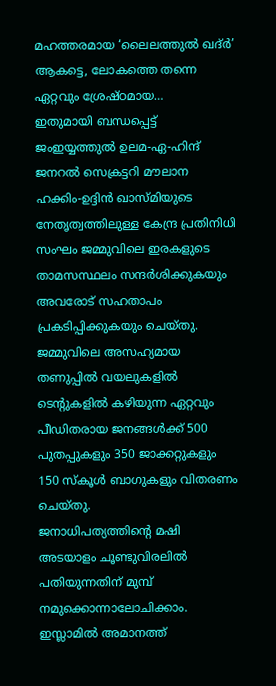മഹത്തരമായ ‘ലൈലത്തുൽ ഖദ്ർ’ ആകട്ടെ, ലോകത്തെ തന്നെ ഏറ്റവും ശ്രേഷ്ഠമായ…
ഇതുമായി ബന്ധപ്പെട്ട് ജംഇയ്യത്തുൽ ഉലമ-ഏ-ഹിന്ദ് ജനറൽ സെക്രട്ടറി മൗലാന ഹക്കിം-ഉദ്ദിൻ ഖാസ്മിയുടെ നേതൃത്വത്തിലുള്ള കേന്ദ്ര പ്രതിനിധി സംഘം ജമ്മുവിലെ ഇരകളുടെ താമസസ്ഥലം സന്ദർശിക്കുകയും അവരോട് സഹതാപം പ്രകടിപ്പിക്കുകയും ചെയ്തു. ജമ്മുവിലെ അസഹ്യമായ തണുപ്പിൽ വയലുകളിൽ ടെന്റുകളിൽ കഴിയുന്ന ഏറ്റവും പീഡിതരായ ജനങ്ങൾക്ക് 500 പുതപ്പുകളും 350 ജാക്കറ്റുകളും 150 സ്കൂൾ ബാഗുകളും വിതരണം ചെയ്തു.
ജനാധിപത്യത്തിന്റെ മഷി അടയാളം ചൂണ്ടുവിരലിൽ പതിയുന്നതിന് മുമ്പ് നമുക്കൊന്നാലോചിക്കാം. ഇസ്ലാമിൽ അമാനത്ത്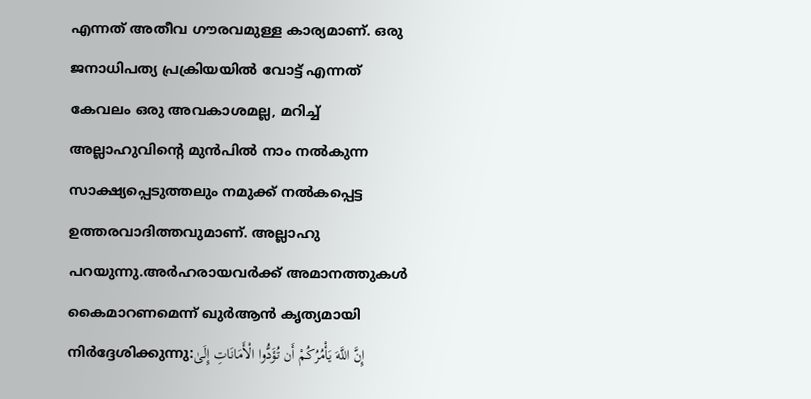എന്നത് അതീവ ഗൗരവമുള്ള കാര്യമാണ്. ഒരു ജനാധിപത്യ പ്രക്രിയയിൽ വോട്ട് എന്നത് കേവലം ഒരു അവകാശമല്ല, മറിച്ച് അല്ലാഹുവിന്റെ മുൻപിൽ നാം നൽകുന്ന സാക്ഷ്യപ്പെടുത്തലും നമുക്ക് നൽകപ്പെട്ട ഉത്തരവാദിത്തവുമാണ്. അല്ലാഹു പറയുന്നു.അർഹരായവർക്ക് അമാനത്തുകൾ കൈമാറണമെന്ന് ഖുർആൻ കൃത്യമായി നിർദ്ദേശിക്കുന്നു:إِنَّ اللَّهَ يَأْمُرُكُمْ أَن تُؤَدُّوا الْأَمَانَاتِ إِلَىٰ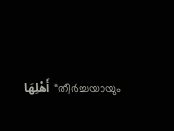أَهْلِهَا“തീർച്ചയായും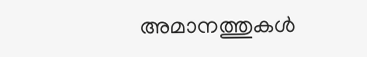അമാനത്തുകൾ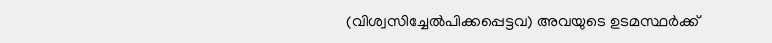(വിശ്വസിച്ചേൽപിക്കപ്പെട്ടവ) അവയുടെ ഉടമസ്ഥർക്ക്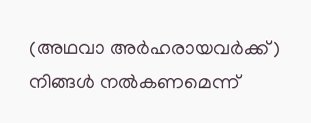(അഥവാ അർഹരായവർക്ക്) നിങ്ങൾ നൽകണമെന്ന്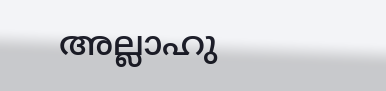അല്ലാഹു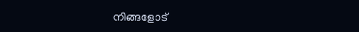നിങ്ങളോട്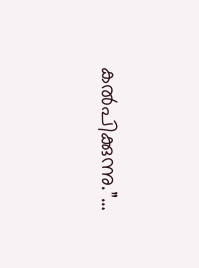കൽപിക്കുന്നു.”…